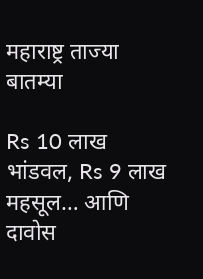महाराष्ट्र ताज्या बातम्या

Rs 10 लाख भांडवल, Rs 9 लाख महसूल… आणि दावोस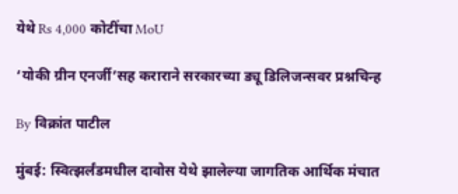येथे Rs 4,000 कोटींचा MoU

‘योकी ग्रीन एनर्जी’सह कराराने सरकारच्या ड्यू डिलिजन्सवर प्रश्नचिन्ह

By विक्रांत पाटील

मुंबई: स्वित्झर्लंडमधील दावोस येथे झालेल्या जागतिक आर्थिक मंचात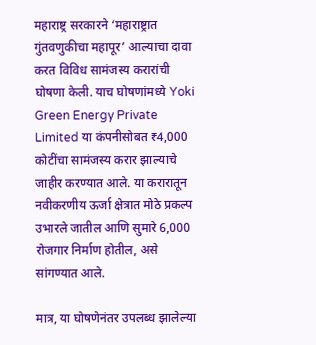महाराष्ट्र सरकारने ‘महाराष्ट्रात गुंतवणुकीचा महापूर’ आल्याचा दावा करत विविध सामंजस्य करारांची घोषणा केली. याच घोषणांमध्ये Yoki Green Energy Private Limited या कंपनीसोबत ₹4,000 कोटींचा सामंजस्य करार झाल्याचे जाहीर करण्यात आले. या करारातून नवीकरणीय ऊर्जा क्षेत्रात मोठे प्रकल्प उभारले जातील आणि सुमारे 6,000 रोजगार निर्माण होतील, असे सांगण्यात आले.

मात्र, या घोषणेनंतर उपलब्ध झालेल्या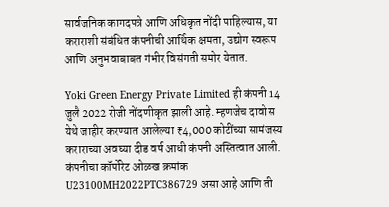सार्वजनिक कागदपत्रे आणि अधिकृत नोंदी पाहिल्यास, या कराराशी संबंधित कंपनीची आर्थिक क्षमता, उद्योग स्वरूप आणि अनुभवाबाबत गंभीर विसंगती समोर येतात.

Yoki Green Energy Private Limited ही कंपनी 14 जुलै 2022 रोजी नोंदणीकृत झाली आहे. म्हणजेच दावोस येथे जाहीर करण्यात आलेल्या ₹4,000 कोटींच्या सामंजस्य कराराच्या अवघ्या दीड वर्ष आधी कंपनी अस्तित्वात आली. कंपनीचा कॉर्पोरेट ओळख क्रमांक U23100MH2022PTC386729 असा आहे आणि ती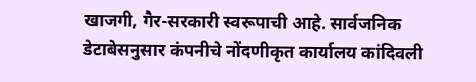खाजगी, गैर-सरकारी स्वरूपाची आहे. सार्वजनिक डेटाबेसनुसार कंपनीचे नोंदणीकृत कार्यालय कांदिवली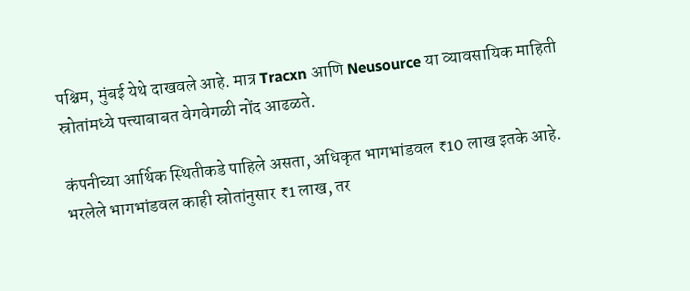पश्चिम, मुंबई येथे दाखवले आहे. मात्र Tracxn आणि Neusource या व्यावसायिक माहिती स्रोतांमध्ये पत्त्याबाबत वेगवेगळी नोंद आढळते.

कंपनीच्या आर्थिक स्थितीकडे पाहिले असता, अधिकृत भागभांडवल ₹10 लाख इतके आहे. भरलेले भागभांडवल काही स्रोतांनुसार ₹1 लाख, तर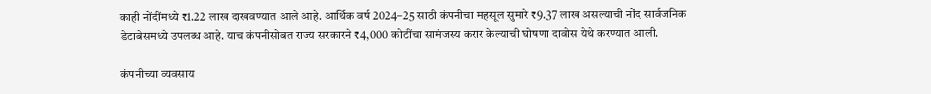काही नोंदींमध्ये ₹1.22 लाख दाखवण्यात आले आहे. आर्थिक वर्ष 2024–25 साठी कंपनीचा महसूल सुमारे ₹9.37 लाख असल्याची नोंद सार्वजनिक डेटाबेसमध्ये उपलब्ध आहे. याच कंपनीसोबत राज्य सरकारने ₹4,000 कोटींचा सामंजस्य करार केल्याची घोषणा दावोस येथे करण्यात आली.

कंपनीच्या व्यवसाय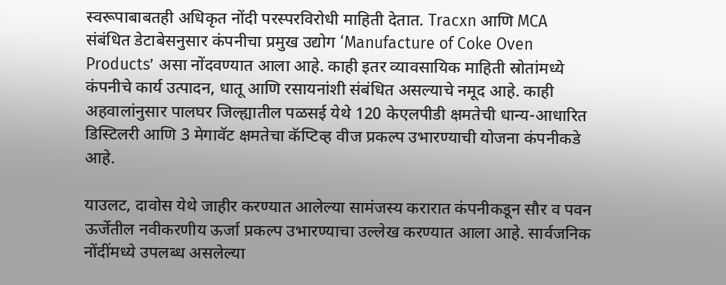स्वरूपाबाबतही अधिकृत नोंदी परस्परविरोधी माहिती देतात. Tracxn आणि MCA संबंधित डेटाबेसनुसार कंपनीचा प्रमुख उद्योग ‘Manufacture of Coke Oven Products’ असा नोंदवण्यात आला आहे. काही इतर व्यावसायिक माहिती स्रोतांमध्ये कंपनीचे कार्य उत्पादन, धातू आणि रसायनांशी संबंधित असल्याचे नमूद आहे. काही अहवालांनुसार पालघर जिल्ह्यातील पळसई येथे 120 केएलपीडी क्षमतेची धान्य-आधारित डिस्टिलरी आणि 3 मेगावॅट क्षमतेचा कॅप्टिव्ह वीज प्रकल्प उभारण्याची योजना कंपनीकडे आहे.

याउलट, दावोस येथे जाहीर करण्यात आलेल्या सामंजस्य करारात कंपनीकडून सौर व पवन ऊर्जेतील नवीकरणीय ऊर्जा प्रकल्प उभारण्याचा उल्लेख करण्यात आला आहे. सार्वजनिक नोंदींमध्ये उपलब्ध असलेल्या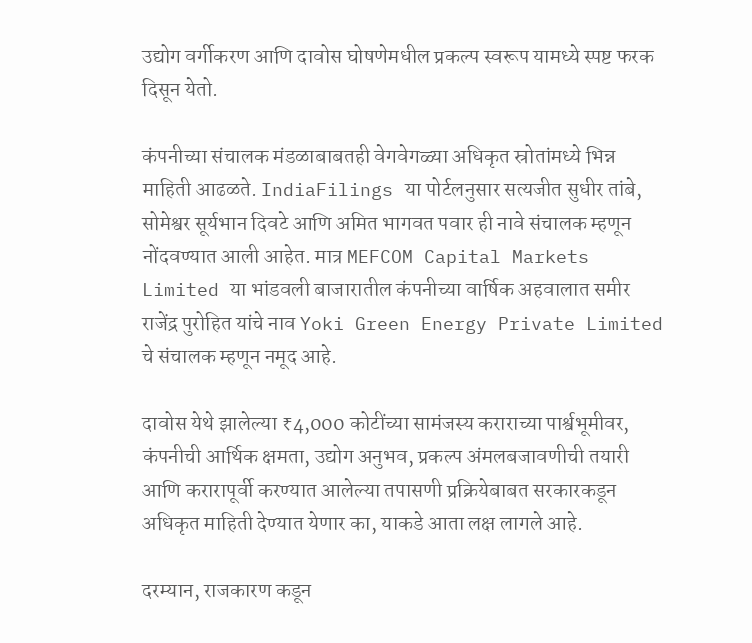उद्योग वर्गीकरण आणि दावोस घोषणेमधील प्रकल्प स्वरूप यामध्ये स्पष्ट फरक दिसून येतो.

कंपनीच्या संचालक मंडळाबाबतही वेगवेगळ्या अधिकृत स्रोतांमध्ये भिन्न माहिती आढळते. IndiaFilings या पोर्टलनुसार सत्यजीत सुधीर तांबे, सोमेश्वर सूर्यभान दिवटे आणि अमित भागवत पवार ही नावे संचालक म्हणून नोंदवण्यात आली आहेत. मात्र MEFCOM Capital Markets Limited या भांडवली बाजारातील कंपनीच्या वार्षिक अहवालात समीर राजेंद्र पुरोहित यांचे नाव Yoki Green Energy Private Limited चे संचालक म्हणून नमूद आहे.

दावोस येथे झालेल्या ₹4,000 कोटींच्या सामंजस्य कराराच्या पार्श्वभूमीवर, कंपनीची आर्थिक क्षमता, उद्योग अनुभव, प्रकल्प अंमलबजावणीची तयारी आणि करारापूर्वी करण्यात आलेल्या तपासणी प्रक्रियेबाबत सरकारकडून अधिकृत माहिती देण्यात येणार का, याकडे आता लक्ष लागले आहे.

दरम्यान, राजकारण कडून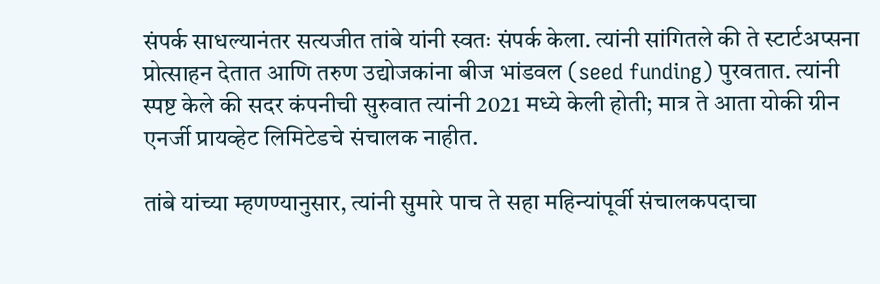संपर्क साधल्यानंतर सत्यजीत तांबे यांनी स्वतः संपर्क केला. त्यांनी सांगितले की ते स्टार्टअप्सना प्रोत्साहन देतात आणि तरुण उद्योजकांना बीज भांडवल (seed funding) पुरवतात. त्यांनी स्पष्ट केले की सदर कंपनीची सुरुवात त्यांनी 2021 मध्ये केली होती; मात्र ते आता योकी ग्रीन एनर्जी प्रायव्हेट लिमिटेडचे संचालक नाहीत.

तांबे यांच्या म्हणण्यानुसार, त्यांनी सुमारे पाच ते सहा महिन्यांपूर्वी संचालकपदाचा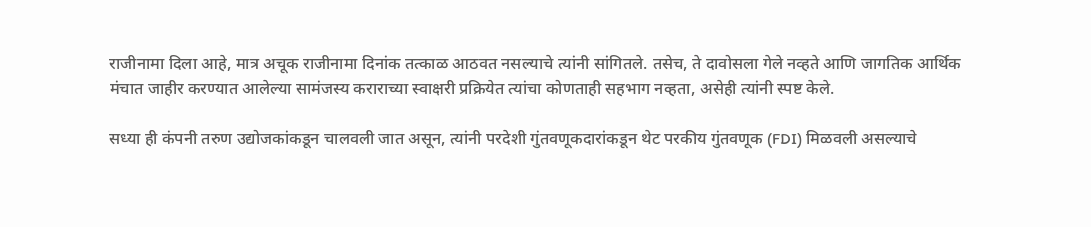राजीनामा दिला आहे, मात्र अचूक राजीनामा दिनांक तत्काळ आठवत नसल्याचे त्यांनी सांगितले. तसेच, ते दावोसला गेले नव्हते आणि जागतिक आर्थिक मंचात जाहीर करण्यात आलेल्या सामंजस्य कराराच्या स्वाक्षरी प्रक्रियेत त्यांचा कोणताही सहभाग नव्हता, असेही त्यांनी स्पष्ट केले.

सध्या ही कंपनी तरुण उद्योजकांकडून चालवली जात असून, त्यांनी परदेशी गुंतवणूकदारांकडून थेट परकीय गुंतवणूक (FDI) मिळवली असल्याचे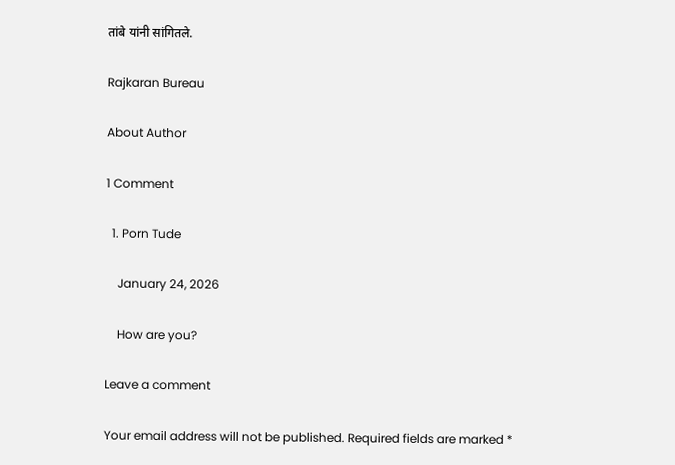तांबे यांनी सांगितले.

Rajkaran Bureau

About Author

1 Comment

  1. Porn Tude

    January 24, 2026

    How are you?

Leave a comment

Your email address will not be published. Required fields are marked *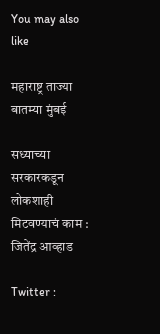You may also like

महाराष्ट्र ताज्या बातम्या मुंबई

सध्याच्या सरकारकडून लोकशाही मिटवण्याचं काम : जितेंद्र आव्हाड

Twitter :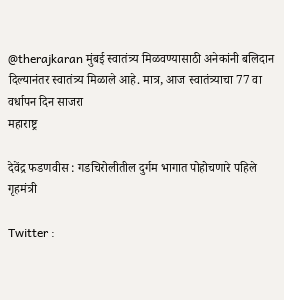@therajkaran मुंबई स्वातंत्र्य मिळवण्यासाठी अनेकांनी बलिदान दिल्यानंतर स्वातंत्र्य मिळाले आहे. मात्र, आज स्वातंत्र्याचा 77 वा वर्धापन दिन साजरा
महाराष्ट्र

देवेंद्र फडणवीस : गडचिरोलीतील दुर्गम भागात पोहोचणारे पहिले गृहमंत्री

Twitter :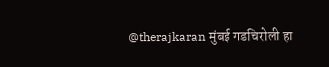@therajkaran मुंबई गडचिरोली हा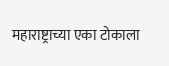महाराष्ट्राच्या एका टोकाला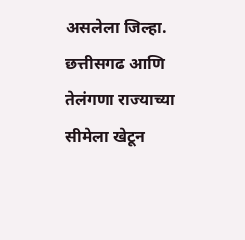असलेला जिल्हा. छत्तीसगढ आणि तेलंगणा राज्याच्या सीमेला खेटून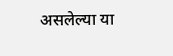असलेल्या या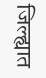जिल्ह्यात